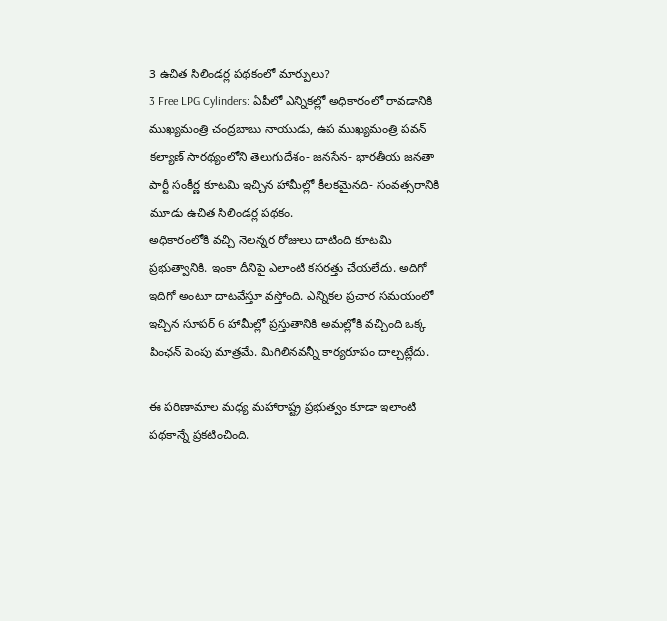3 ఉచిత సిలిండర్ల పథకంలో మార్పులు?
3 Free LPG Cylinders: ఏపీలో ఎన్నికల్లో అధికారంలో రావడానికి ముఖ్యమంత్రి చంద్రబాబు నాయుడు, ఉప ముఖ్యమంత్రి పవన్ కల్యాణ్ సారథ్యంలోని తెలుగుదేశం- జనసేన- భారతీయ జనతా పార్టీ సంకీర్ణ కూటమి ఇచ్చిన హామీల్లో కీలకమైనది- సంవత్సరానికి మూడు ఉచిత సిలిండర్ల పథకం.
అధికారంలోకి వచ్చి నెలన్నర రోజులు దాటింది కూటమి ప్రభుత్వానికి. ఇంకా దీనిపై ఎలాంటి కసరత్తు చేయలేదు. అదిగో ఇదిగో అంటూ దాటవేస్తూ వస్తోంది. ఎన్నికల ప్రచార సమయంలో ఇచ్చిన సూపర్ 6 హామీల్లో ప్రస్తుతానికి అమల్లోకి వచ్చింది ఒక్క పింఛన్ పెంపు మాత్రమే. మిగిలినవన్నీ కార్యరూపం దాల్చట్లేదు.

ఈ పరిణామాల మధ్య మహారాష్ట్ర ప్రభుత్వం కూడా ఇలాంటి పథకాన్నే ప్రకటించింది.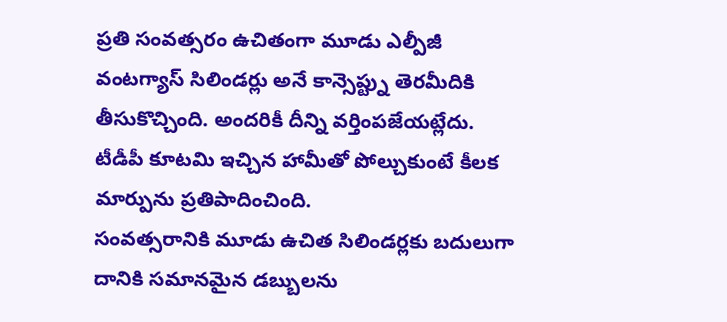ప్రతి సంవత్సరం ఉచితంగా మూడు ఎల్పీజీ వంటగ్యాస్ సిలిండర్లు అనే కాన్సెప్ట్ను తెరమీదికి తీసుకొచ్చింది. అందరికీ దీన్ని వర్తింపజేయట్లేదు. టీడీపీ కూటమి ఇచ్చిన హామీతో పోల్చుకుంటే కీలక మార్పును ప్రతిపాదించింది.
సంవత్సరానికి మూడు ఉచిత సిలిండర్లకు బదులుగా దానికి సమానమైన డబ్బులను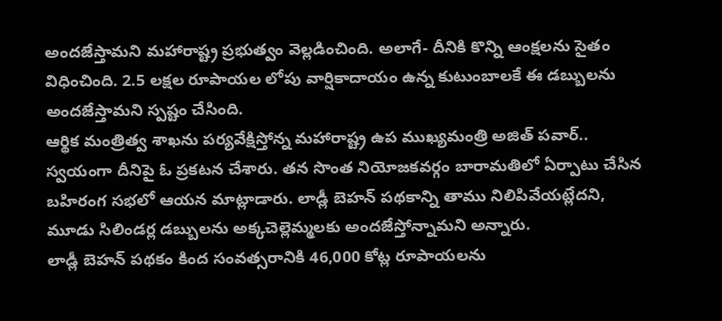అందజేస్తామని మహారాష్ట్ర ప్రభుత్వం వెల్లడించింది. అలాగే- దీనికి కొన్ని ఆంక్షలను సైతం విధించింది. 2.5 లక్షల రూపాయల లోపు వార్షికాదాయం ఉన్న కుటుంబాలకే ఈ డబ్బులను అందజేస్తామని స్పష్టం చేసింది.
ఆర్థిక మంత్రిత్వ శాఖను పర్యవేక్షిస్తోన్న మహారాష్ట్ర ఉప ముఖ్యమంత్రి అజిత్ పవార్.. స్వయంగా దీనిపై ఓ ప్రకటన చేశారు. తన సొంత నియోజకవర్గం బారామతిలో ఏర్పాటు చేసిన బహిరంగ సభలో ఆయన మాట్లాడారు. లాడ్లీ బెహన్ పథకాన్ని తాము నిలిపివేయట్లేదని, మూడు సిలిండర్ల డబ్బులను అక్కచెల్లెమ్మలకు అందజేస్తోన్నామని అన్నారు.
లాడ్లీ బెహన్ పథకం కింద సంవత్సరానికి 46,000 కోట్ల రూపాయలను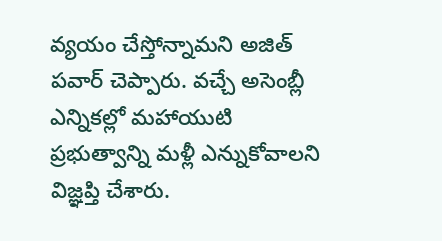వ్యయం చేస్తోన్నామని అజిత్ పవార్ చెప్పారు. వచ్చే అసెంబ్లీ ఎన్నికల్లో మహాయుటి ప్రభుత్వాన్ని మళ్లీ ఎన్నుకోవాలని విజ్ఞప్తి చేశారు.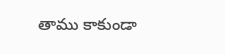తాము కాకుండా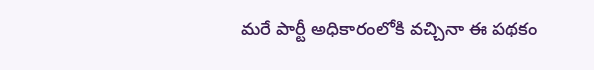మరే పార్టీ అధికారంలోకి వచ్చినా ఈ పథకం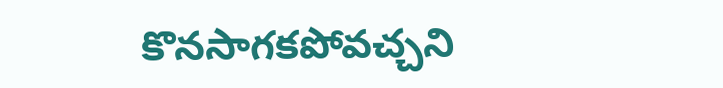కొనసాగకపోవచ్చని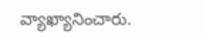వ్యాఖ్యానించారు.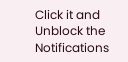Click it and Unblock the Notifications